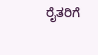ರೈತರಿಗೆ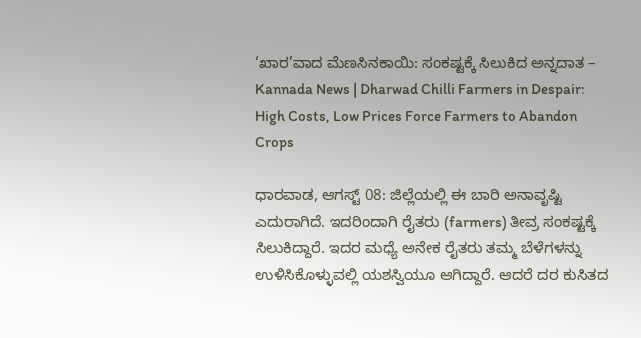‘ಖಾರ’ವಾದ ಮೆಣಸಿನಕಾಯಿ: ಸಂಕಷ್ಟಕ್ಕೆ ಸಿಲುಕಿದ ಅನ್ನದಾತ – Kannada News | Dharwad Chilli Farmers in Despair: High Costs, Low Prices Force Farmers to Abandon Crops

ಧಾರವಾಡ, ಆಗಸ್ಟ್ 08: ಜಿಲ್ಲೆಯಲ್ಲಿ ಈ ಬಾರಿ ಅನಾವೃಷ್ಟಿ ಎದುರಾಗಿದೆ. ಇದರಿಂದಾಗಿ ರೈತರು (farmers) ತೀವ್ರ ಸಂಕಷ್ಟಕ್ಕೆ ಸಿಲುಕಿದ್ದಾರೆ. ಇದರ ಮಧ್ಯೆ ಅನೇಕ ರೈತರು ತಮ್ಮ ಬೆಳೆಗಳನ್ನು ಉಳಿಸಿಕೊಳ್ಳುವಲ್ಲಿ ಯಶಸ್ವಿಯೂ ಆಗಿದ್ದಾರೆ. ಆದರೆ ದರ ಕುಸಿತದ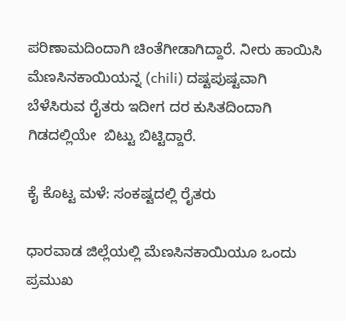ಪರಿಣಾಮದಿಂದಾಗಿ ಚಿಂತೆಗೀಡಾಗಿದ್ದಾರೆ. ನೀರು ಹಾಯಿಸಿ ಮೆಣಸಿನಕಾಯಿಯನ್ನ (chili) ದಷ್ಟಪುಷ್ಟವಾಗಿ ಬೆಳೆಸಿರುವ ರೈತರು ಇದೀಗ ದರ ಕುಸಿತದಿಂದಾಗಿ ಗಿಡದಲ್ಲಿಯೇ  ಬಿಟ್ಟು ಬಿಟ್ಟಿದ್ದಾರೆ.

ಕೈ ಕೊಟ್ಟ ಮಳೆ: ಸಂಕಷ್ಟದಲ್ಲಿ ರೈತರು

ಧಾರವಾಡ ಜಿಲ್ಲೆಯಲ್ಲಿ ಮೆಣಸಿನಕಾಯಿಯೂ ಒಂದು ಪ್ರಮುಖ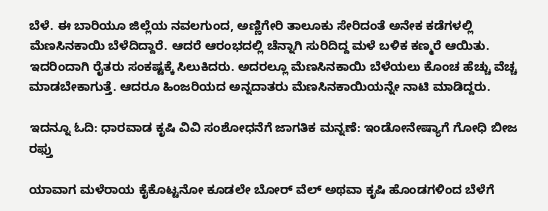ಬೆಳೆ. ಈ ಬಾರಿಯೂ ಜಿಲ್ಲೆಯ ನವಲಗುಂದ, ಅಣ್ಣಿಗೇರಿ ತಾಲೂಕು ಸೇರಿದಂತೆ ಅನೇಕ ಕಡೆಗಳಲ್ಲಿ ಮೆಣಸಿನಕಾಯಿ ಬೆಳೆದಿದ್ದಾರೆ. ಆದರೆ ಆರಂಭದಲ್ಲಿ ಚೆನ್ನಾಗಿ ಸುರಿದಿದ್ದ ಮಳೆ ಬಳಿಕ ಕಣ್ಮರೆ ಆಯಿತು. ಇದರಿಂದಾಗಿ ರೈತರು ಸಂಕಷ್ಟಕ್ಕೆ ಸಿಲುಕಿದರು. ಅದರಲ್ಲೂ ಮೆಣಸಿನಕಾಯಿ ಬೆಳೆಯಲು ಕೊಂಚ ಹೆಚ್ಚು ವೆಚ್ಚ ಮಾಡಬೇಕಾಗುತ್ತೆ. ಆದರೂ ಹಿಂಜರಿಯದ ಅನ್ನದಾತರು ಮೆಣಸಿನಕಾಯಿಯನ್ನೇ ನಾಟಿ ಮಾಡಿದ್ದರು.

ಇದನ್ನೂ ಓದಿ: ಧಾರವಾಡ ಕೃಷಿ ವಿವಿ ಸಂಶೋಧನೆಗೆ ಜಾಗತಿಕ ಮನ್ನಣೆ: ಇಂಡೋನೇಷ್ಯಾಗೆ ಗೋಧಿ ಬೀಜ ರಫ್ತು

ಯಾವಾಗ ಮಳೆರಾಯ ಕೈಕೊಟ್ಟನೋ ಕೂಡಲೇ ಬೋರ್ ವೆಲ್ ಅಥವಾ ಕೃಷಿ ಹೊಂಡಗಳಿಂದ ಬೆಳೆಗೆ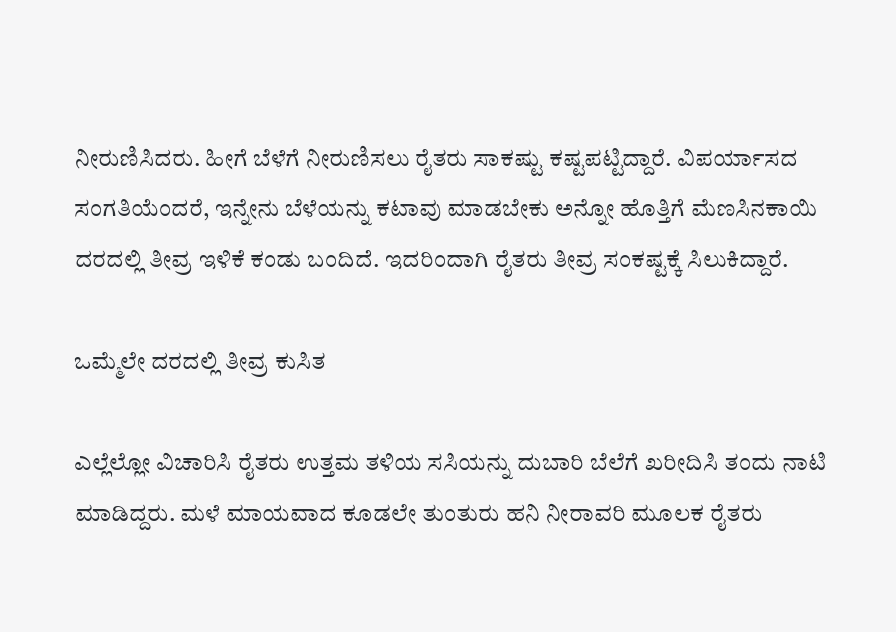ನೀರುಣಿಸಿದರು. ಹೀಗೆ ಬೆಳೆಗೆ ನೀರುಣಿಸಲು ರೈತರು ಸಾಕಷ್ಟು ಕಷ್ಟಪಟ್ಟಿದ್ದಾರೆ. ವಿಪರ್ಯಾಸದ ಸಂಗತಿಯೆಂದರೆ, ಇನ್ನೇನು ಬೆಳೆಯನ್ನು ಕಟಾವು ಮಾಡಬೇಕು ಅನ್ನೋ ಹೊತ್ತಿಗೆ ಮೆಣಸಿನಕಾಯಿ ದರದಲ್ಲಿ ತೀವ್ರ ಇಳಿಕೆ ಕಂಡು ಬಂದಿದೆ. ಇದರಿಂದಾಗಿ ರೈತರು ತೀವ್ರ ಸಂಕಷ್ಟಕ್ಕೆ ಸಿಲುಕಿದ್ದಾರೆ.

ಒಮ್ಮೆಲೇ ದರದಲ್ಲಿ ತೀವ್ರ ಕುಸಿತ

ಎಲ್ಲೆಲ್ಲೋ ವಿಚಾರಿಸಿ ರೈತರು ಉತ್ತಮ ತಳಿಯ ಸಸಿಯನ್ನು ದುಬಾರಿ ಬೆಲೆಗೆ ಖರೀದಿಸಿ ತಂದು ನಾಟಿ ಮಾಡಿದ್ದರು. ಮಳೆ ಮಾಯವಾದ ಕೂಡಲೇ ತುಂತುರು ಹನಿ ನೀರಾವರಿ ಮೂಲಕ ರೈತರು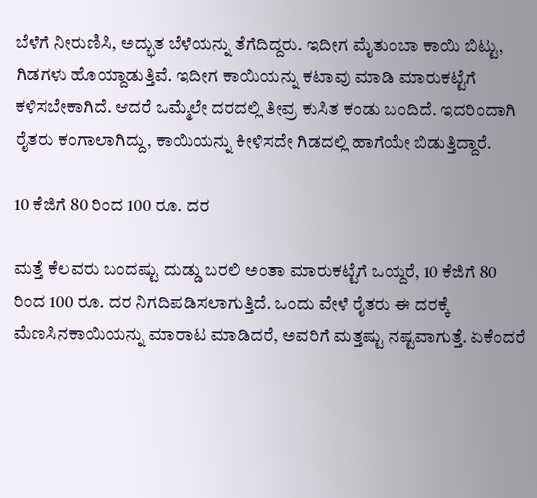ಬೆಳೆಗೆ ನೀರುಣಿಸಿ, ಅದ್ಭುತ ಬೆಳೆಯನ್ನು ತೆಗೆದಿದ್ದರು. ಇದೀಗ ಮೈತುಂಬಾ ಕಾಯಿ ಬಿಟ್ಟು, ಗಿಡಗಳು ಹೊಯ್ದಾಡುತ್ತಿವೆ. ಇದೀಗ ಕಾಯಿಯನ್ನು ಕಟಾವು ಮಾಡಿ ಮಾರುಕಟ್ಟೆಗೆ ಕಳಿಸಬೇಕಾಗಿದೆ. ಆದರೆ ಒಮ್ಮೆಲೇ ದರದಲ್ಲಿ ತೀವ್ರ ಕುಸಿತ ಕಂಡು ಬಂದಿದೆ. ಇದರಿಂದಾಗಿ ರೈತರು ಕಂಗಾಲಾಗಿದ್ದು, ಕಾಯಿಯನ್ನು ಕೀಳಿಸದೇ ಗಿಡದಲ್ಲಿ ಹಾಗೆಯೇ ಬಿಡುತ್ತಿದ್ದಾರೆ.

10 ಕೆಜಿಗೆ 80 ರಿಂದ 100 ರೂ. ದರ

ಮತ್ತೆ ಕೆಲವರು ಬಂದಷ್ಟು ದುಡ್ಡು ಬರಲಿ ಅಂತಾ ಮಾರುಕಟ್ಟೆಗೆ ಒಯ್ದರೆ, 10 ಕೆಜಿಗೆ 80 ರಿಂದ 100 ರೂ. ದರ ನಿಗದಿಪಡಿಸಲಾಗುತ್ತಿದೆ. ಒಂದು ವೇಳೆ ರೈತರು ಈ ದರಕ್ಕೆ ಮೆಣಸಿನಕಾಯಿಯನ್ನು ಮಾರಾಟ ಮಾಡಿದರೆ, ಅವರಿಗೆ ಮತ್ತಷ್ಟು ನಷ್ಟವಾಗುತ್ತೆ. ಏಕೆಂದರೆ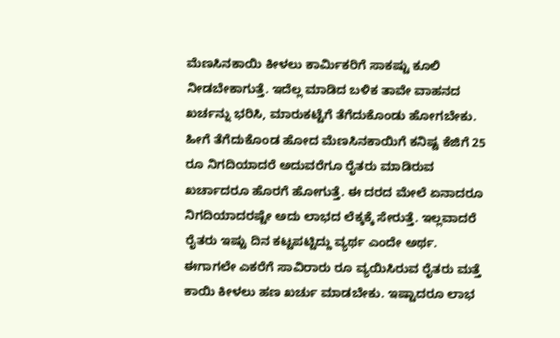ಮೆಣಸಿನಕಾಯಿ ಕೀಳಲು ಕಾರ್ಮಿಕರಿಗೆ ಸಾಕಷ್ಟು ಕೂಲಿ ನೀಡಬೇಕಾಗುತ್ತೆ. ಇದೆಲ್ಲ ಮಾಡಿದ ಬಳಿಕ ತಾವೇ ವಾಹನದ ಖರ್ಚನ್ನು ಭರಿಸಿ, ಮಾರುಕಟ್ಟೆಗೆ ತೆಗೆದುಕೊಂಡು ಹೋಗಬೇಕು. ಹೀಗೆ ತೆಗೆದುಕೊಂಡ ಹೋದ ಮೆಣಸಿನಕಾಯಿಗೆ ಕನಿಷ್ಟ ಕೆಜಿಗೆ 25 ರೂ ನಿಗದಿಯಾದರೆ ಅದುವರೆಗೂ ರೈತರು ಮಾಡಿರುವ ಖರ್ಚಾದರೂ ಹೊರಗೆ ಹೋಗುತ್ತೆ. ಈ ದರದ ಮೇಲೆ ಏನಾದರೂ ನಿಗದಿಯಾದರಷ್ಟೇ ಅದು ಲಾಭದ ಲೆಕ್ಕಕ್ಕೆ ಸೇರುತ್ತೆ. ಇಲ್ಲವಾದರೆ ರೈತರು ಇಷ್ಟು ದಿನ ಕಟ್ಟಪಟ್ಟಿದ್ದು ವ್ಯರ್ಥ ಎಂದೇ ಅರ್ಥ. ಈಗಾಗಲೇ ಎಕರೆಗೆ ಸಾವಿರಾರು ರೂ ವ್ಯಯಿಸಿರುವ ರೈತರು ಮತ್ತೆ ಕಾಯಿ ಕೀಳಲು ಹಣ ಖರ್ಚು ಮಾಡಬೇಕು. ಇಷ್ಟಾದರೂ ಲಾಭ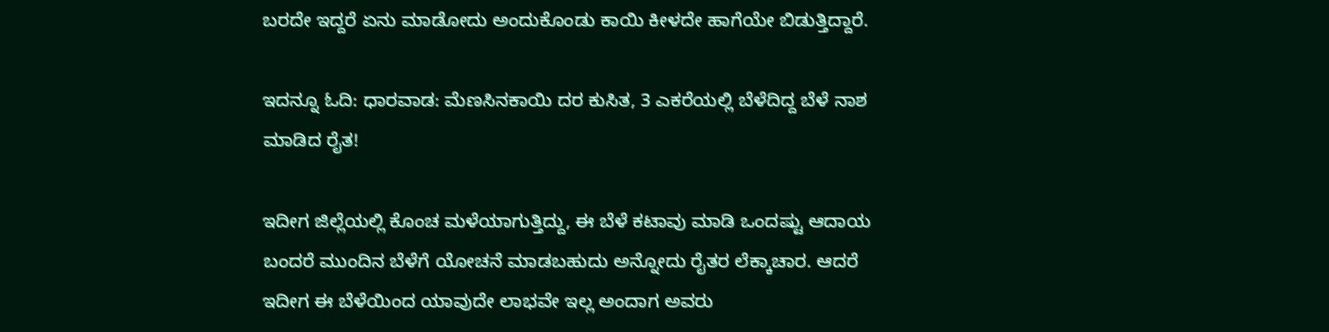ಬರದೇ ಇದ್ದರೆ ಏನು ಮಾಡೋದು ಅಂದುಕೊಂಡು ಕಾಯಿ ಕೀಳದೇ ಹಾಗೆಯೇ ಬಿಡುತ್ತಿದ್ದಾರೆ.

ಇದನ್ನೂ ಓದಿ: ಧಾರವಾಡ: ಮೆಣಸಿನಕಾಯಿ ದರ ಕುಸಿತ, 3 ಎಕರೆಯಲ್ಲಿ ಬೆಳೆದಿದ್ದ ಬೆಳೆ ನಾಶ ಮಾಡಿದ ರೈತ!

ಇದೀಗ ಜಿಲ್ಲೆಯಲ್ಲಿ ಕೊಂಚ ಮಳೆಯಾಗುತ್ತಿದ್ದು, ಈ ಬೆಳೆ ಕಟಾವು ಮಾಡಿ ಒಂದಷ್ಟು ಆದಾಯ ಬಂದರೆ ಮುಂದಿನ ಬೆಳೆಗೆ ಯೋಚನೆ ಮಾಡಬಹುದು ಅನ್ನೋದು ರೈತರ ಲೆಕ್ಕಾಚಾರ. ಆದರೆ ಇದೀಗ ಈ ಬೆಳೆಯಿಂದ ಯಾವುದೇ ಲಾಭವೇ ಇಲ್ಲ ಅಂದಾಗ ಅವರು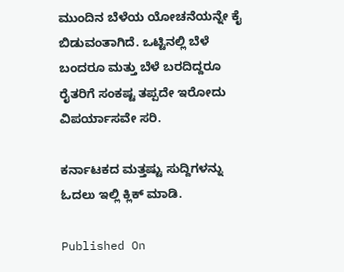ಮುಂದಿನ ಬೆಳೆಯ ಯೋಚನೆಯನ್ನೇ ಕೈ ಬಿಡುವಂತಾಗಿದೆ. ಒಟ್ಟಿನಲ್ಲಿ ಬೆಳೆ ಬಂದರೂ ಮತ್ತು ಬೆಳೆ ಬರದಿದ್ದರೂ ರೈತರಿಗೆ ಸಂಕಷ್ಟ ತಪ್ಪದೇ ಇರೋದು ವಿಪರ್ಯಾಸವೇ ಸರಿ.

ಕರ್ನಾಟಕದ ಮತ್ತಷ್ಟು ಸುದ್ದಿಗಳನ್ನು ಓದಲು ಇಲ್ಲಿ ಕ್ಲಿಕ್ ಮಾಡಿ.

Published On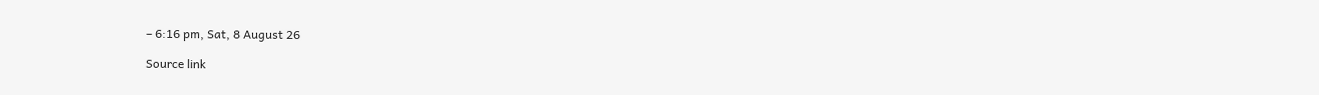– 6:16 pm, Sat, 8 August 26

Source link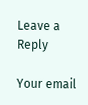Leave a Reply

Your email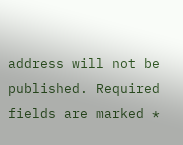address will not be published. Required fields are marked *